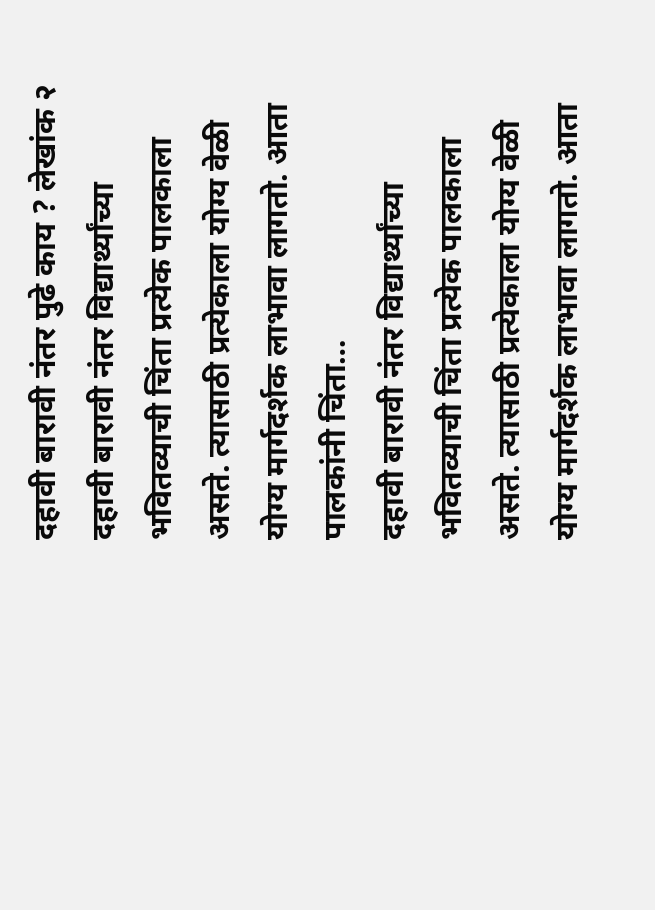दहावी बारावी नंतर पुढे काय ? लेखांक २
दहावी बारावी नंतर विद्यार्थ्यांच्या भवितव्याची चिंता प्रत्येक पालकाला असते. त्यासाठी प्रत्येकाला योग्य वेळी योग्य मार्गदर्शक लाभावा लागतो. आता पालकांनी चिंता…
दहावी बारावी नंतर विद्यार्थ्यांच्या भवितव्याची चिंता प्रत्येक पालकाला असते. त्यासाठी प्रत्येकाला योग्य वेळी योग्य मार्गदर्शक लाभावा लागतो. आता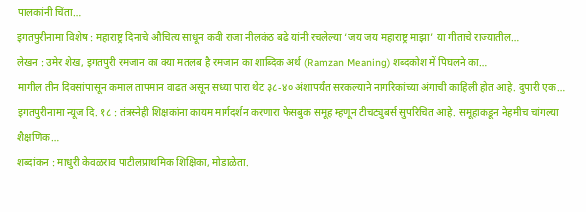पालकांनी चिंता…
इगतपुरीनामा विशेष : महाराष्ट्र दिनाचे औचित्य साधून कवी राजा नीलकंठ बढे यांनी रचलेल्या ‘जय जय महाराष्ट्र माझा’ या गीताचे राज्यातील…
लेखन : उमेर शेख, इगतपुरी रमजान का क्या मतलब है रमजान का शाब्दिक अर्थ (Ramzan Meaning) शब्दकोश में पिघलने का…
मागील तीन दिवसांपासून कमाल तापमान वाढत असून सध्या पारा थेट ३८-४० अंशापर्यंत सरकल्याने नागरिकांच्या अंगाची काहिली होत आहे. दुपारी एक…
इगतपुरीनामा न्यूज दि. १८ : तंत्रस्नेही शिक्षकांना कायम मार्गदर्शन करणारा फेसबुक समूह म्हणून टीचट्युबर्स सुपरिचित आहे. समूहाकडून नेहमीच चांगल्या शैक्षणिक…
शब्दांकन : माधुरी केवळराव पाटीलप्राथमिक शिक्षिका, मोडाळेता.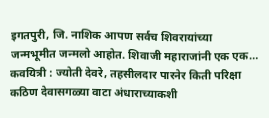इगतपुरी, जि. नाशिक आपण सर्वच शिवरायांच्या जन्मभूमीत जन्मलो आहोत. शिवाजी महाराजांनी एक एक…
कवयित्री : ज्योती देवरे, तहसीलदार पारनेर किती परिक्षा कठिण देवासगळ्या वाटा अंधाराच्याकशी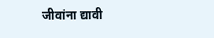जीवांना द्यावी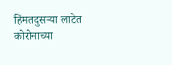हिंमतदुसऱ्या लाटेत कोरोनाच्या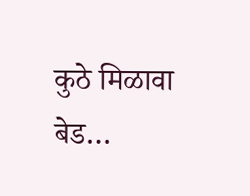कुठे मिळावा बेड…